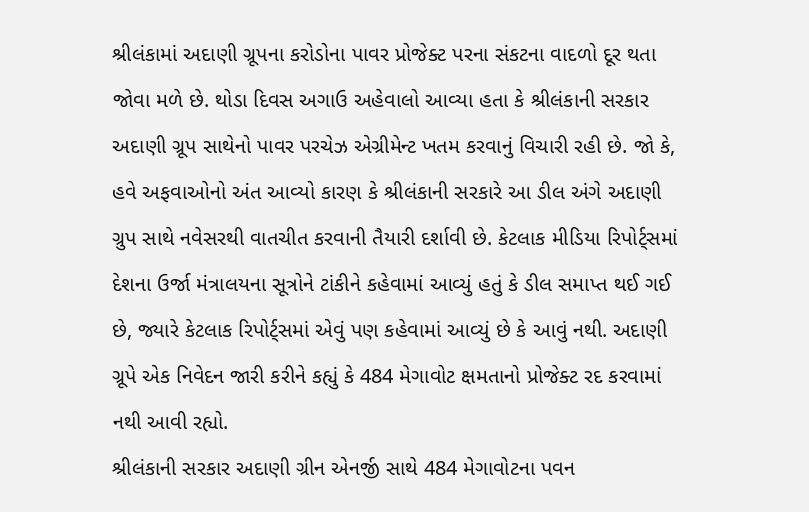શ્રીલંકામાં અદાણી ગ્રૂપના કરોડોના પાવર પ્રોજેક્ટ પરના સંકટના વાદળો દૂર થતા જોવા મળે છે. થોડા દિવસ અગાઉ અહેવાલો આવ્યા હતા કે શ્રીલંકાની સરકાર અદાણી ગ્રૂપ સાથેનો પાવર પરચેઝ એગ્રીમેન્ટ ખતમ કરવાનું વિચારી રહી છે. જો કે, હવે અફવાઓનો અંત આવ્યો કારણ કે શ્રીલંકાની સરકારે આ ડીલ અંગે અદાણી ગ્રુપ સાથે નવેસરથી વાતચીત કરવાની તૈયારી દર્શાવી છે. કેટલાક મીડિયા રિપોર્ટ્સમાં દેશના ઉર્જા મંત્રાલયના સૂત્રોને ટાંકીને કહેવામાં આવ્યું હતું કે ડીલ સમાપ્ત થઈ ગઈ છે, જ્યારે કેટલાક રિપોર્ટ્સમાં એવું પણ કહેવામાં આવ્યું છે કે આવું નથી. અદાણી ગ્રૂપે એક નિવેદન જારી કરીને કહ્યું કે 484 મેગાવોટ ક્ષમતાનો પ્રોજેક્ટ રદ કરવામાં નથી આવી રહ્યો.
શ્રીલંકાની સરકાર અદાણી ગ્રીન એનર્જી સાથે 484 મેગાવોટના પવન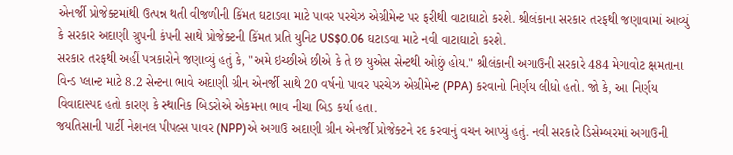એનર્જી પ્રોજેક્ટમાંથી ઉત્પન્ન થતી વીજળીની કિંમત ઘટાડવા માટે પાવર પરચેઝ એગ્રીમેન્ટ પર ફરીથી વાટાઘાટો કરશે. શ્રીલંકાના સરકાર તરફથી જણાવામાં આવ્યું કે સરકાર અદાણી ગ્રુપની કંપની સાથે પ્રોજેક્ટની કિંમત પ્રતિ યુનિટ US$0.06 ઘટાડવા માટે નવી વાટાઘાટો કરશે.
સરકાર તરફથી અહીં પત્રકારોને જણાવ્યું હતું કે, "અમે ઇચ્છીએ છીએ કે તે છ યુએસ સેન્ટથી ઓછું હોય." શ્રીલંકાની અગાઉની સરકારે 484 મેગાવોટ ક્ષમતાના વિન્ડ પ્લાન્ટ માટે 8.2 સેન્ટના ભાવે અદાણી ગ્રીન એનર્જી સાથે 20 વર્ષનો પાવર પરચેઝ એગ્રીમેન્ટ (PPA) કરવાનો નિર્ણય લીધો હતો. જો કે, આ નિર્ણય વિવાદાસ્પદ હતો કારણ કે સ્થાનિક બિડરોએ એકમના ભાવ નીચા બિડ કર્યા હતા.
જયતિસાની પાર્ટી નેશનલ પીપલ્સ પાવર (NPP)એ અગાઉ અદાણી ગ્રીન એનર્જી પ્રોજેક્ટને રદ કરવાનું વચન આપ્યું હતું. નવી સરકારે ડિસેમ્બરમાં અગાઉની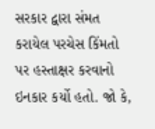સરકાર દ્વારા સંમત કરાયેલ પરચેસ કિંમતો પર હસ્તાક્ષર કરવાનો ઇનકાર કર્યો હતો. જો કે,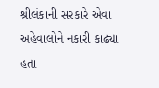શ્રીલંકાની સરકારે એવા અહેવાલોને નકારી કાઢ્યા હતા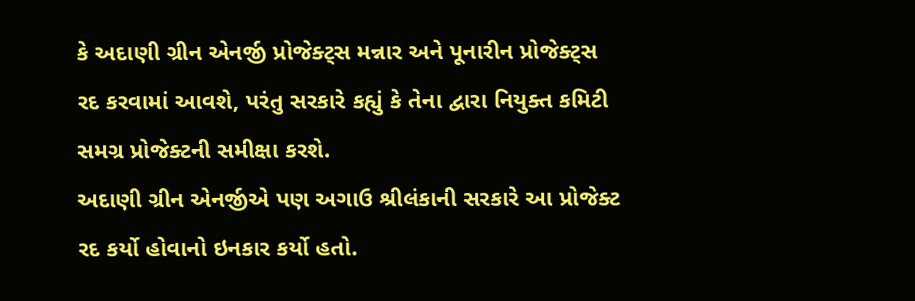કે અદાણી ગ્રીન એનર્જી પ્રોજેક્ટ્સ મન્નાર અને પૂનારીન પ્રોજેક્ટ્સ રદ કરવામાં આવશે, પરંતુ સરકારે કહ્યું કે તેના દ્વારા નિયુક્ત કમિટી સમગ્ર પ્રોજેક્ટની સમીક્ષા કરશે.
અદાણી ગ્રીન એનર્જીએ પણ અગાઉ શ્રીલંકાની સરકારે આ પ્રોજેક્ટ રદ કર્યો હોવાનો ઇનકાર કર્યો હતો.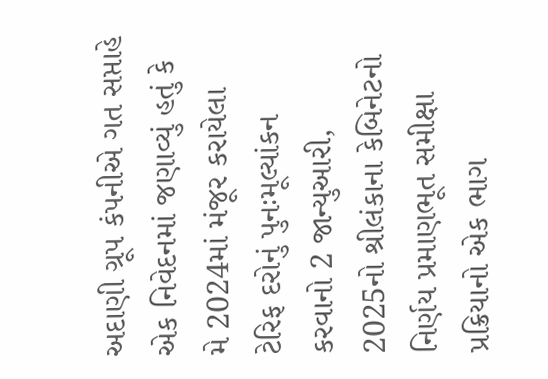અદાણી ગ્રૂપ કંપનીએ ગત સપ્તાહે એક નિવેદનમાં જણાવ્યું હતું કે મે 2024માં મંજૂર કરાયેલા ટેરિફ દરોનું પુનઃમૂલ્યાંકન કરવાનો 2 જાન્યુઆરી, 2025નો શ્રીલંકાના કેબિનેટનો નિર્ણય પ્રમાણભૂત સમીક્ષા પ્રક્રિયાનો એક ભાગ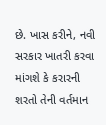છે. ખાસ કરીને, નવી સરકાર ખાતરી કરવા માંગશે કે કરારની શરતો તેની વર્તમાન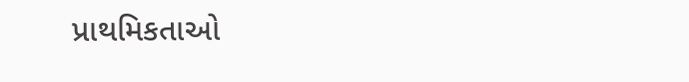પ્રાથમિકતાઓ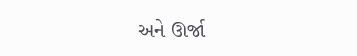અને ઊર્જા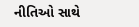નીતિઓ સાથે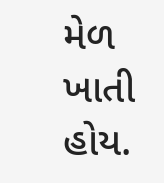મેળ ખાતી હોય.